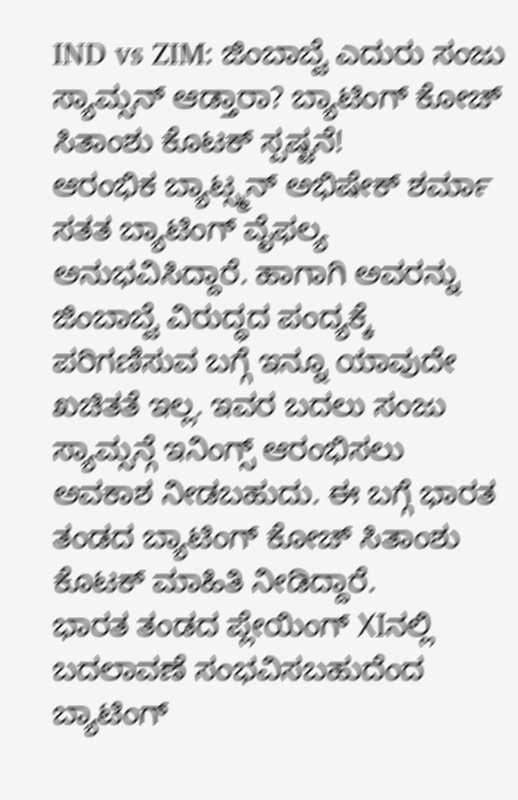IND vs ZIM: ಜಿಂಬಾಬ್ವೆ ಎದುರು ಸಂಜು ಸ್ಯಾಮ್ಸನ್ ಆಡ್ತಾರಾ? ಬ್ಯಾಟಿಂಗ್ ಕೋಚ್ ಸಿತಾಂಶು ಕೊಟಕ್ ಸ್ಪಷ್ಟನೆ!
ಆರಂಭಿಕ ಬ್ಯಾಟ್ಸ್ಮನ್ ಅಭಿಷೇಕ್ ಶರ್ಮಾ ಸತತ ಬ್ಯಾಟಿಂಗ್ ವೈಫಲ್ಯ ಅನುಭವಿಸಿದ್ದಾರೆ. ಹಾಗಾಗಿ ಅವರನ್ನು ಜಿಂಬಾಬ್ವೆ ವಿರುದ್ಧದ ಪಂದ್ಯಕ್ಕೆ ಪರಿಗಣಿಸುವ ಬಗ್ಗೆ ಇನ್ನೂ ಯಾವುದೇ ಖಚಿತತೆ ಇಲ್ಲ. ಇವರ ಬದಲು ಸಂಜು ಸ್ಯಾಮ್ಸನ್ಗೆ ಇನಿಂಗ್ಸ್ ಆರಂಭಿಸಲು ಅವಕಾಶ ನೀಡಬಹುದು. ಈ ಬಗ್ಗೆ ಭಾರತ ತಂಡದ ಬ್ಯಾಟಿಂಗ್ ಕೋಚ್ ಸಿತಾಂಶು ಕೊಟಕ್ ಮಾಹಿತಿ ನೀಡಿದ್ದಾರೆ.
ಭಾರತ ತಂಡದ ಪ್ಲೇಯಿಂಗ್ XIನಲ್ಲಿ ಬದಲಾವಣೆ ಸಂಭವಿಸಬಹುದೆಂದ ಬ್ಯಾಟಿಂಗ್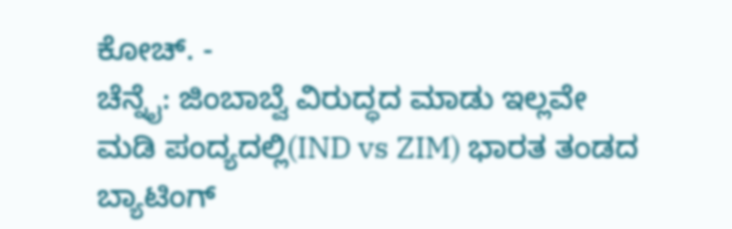ಕೋಚ್. -
ಚೆನ್ನೈ: ಜಿಂಬಾಬ್ವೆ ವಿರುದ್ಧದ ಮಾಡು ಇಲ್ಲವೇ ಮಡಿ ಪಂದ್ಯದಲ್ಲಿ(IND vs ZIM) ಭಾರತ ತಂಡದ ಬ್ಯಾಟಿಂಗ್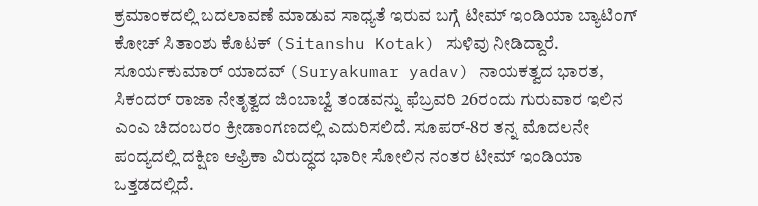ಕ್ರಮಾಂಕದಲ್ಲಿ ಬದಲಾವಣೆ ಮಾಡುವ ಸಾಧ್ಯತೆ ಇರುವ ಬಗ್ಗೆ ಟೀಮ್ ಇಂಡಿಯಾ ಬ್ಯಾಟಿಂಗ್ ಕೋಚ್ ಸಿತಾಂಶು ಕೊಟಕ್ (Sitanshu Kotak) ಸುಳಿವು ನೀಡಿದ್ದಾರೆ. ಸೂರ್ಯಕುಮಾರ್ ಯಾದವ್ (Suryakumar yadav) ನಾಯಕತ್ವದ ಭಾರತ, ಸಿಕಂದರ್ ರಾಜಾ ನೇತೃತ್ವದ ಜಿಂಬಾಬ್ವೆ ತಂಡವನ್ನು ಫೆಬ್ರವರಿ 26ರಂದು ಗುರುವಾರ ಇಲಿನ ಎಂಎ ಚಿದಂಬರಂ ಕ್ರೀಡಾಂಗಣದಲ್ಲಿ ಎದುರಿಸಲಿದೆ. ಸೂಪರ್-8ರ ತನ್ನ ಮೊದಲನೇ ಪಂದ್ಯದಲ್ಲಿ ದಕ್ಷಿಣ ಆಫ್ರಿಕಾ ವಿರುದ್ಧದ ಭಾರೀ ಸೋಲಿನ ನಂತರ ಟೀಮ್ ಇಂಡಿಯಾ ಒತ್ತಡದಲ್ಲಿದೆ.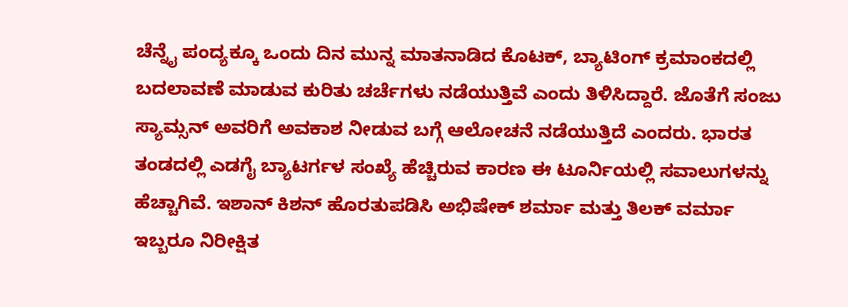ಚೆನ್ನೈ ಪಂದ್ಯಕ್ಕೂ ಒಂದು ದಿನ ಮುನ್ನ ಮಾತನಾಡಿದ ಕೊಟಕ್, ಬ್ಯಾಟಿಂಗ್ ಕ್ರಮಾಂಕದಲ್ಲಿ ಬದಲಾವಣೆ ಮಾಡುವ ಕುರಿತು ಚರ್ಚೆಗಳು ನಡೆಯುತ್ತಿವೆ ಎಂದು ತಿಳಿಸಿದ್ದಾರೆ. ಜೊತೆಗೆ ಸಂಜು ಸ್ಯಾಮ್ಸನ್ ಅವರಿಗೆ ಅವಕಾಶ ನೀಡುವ ಬಗ್ಗೆ ಆಲೋಚನೆ ನಡೆಯುತ್ತಿದೆ ಎಂದರು. ಭಾರತ ತಂಡದಲ್ಲಿ ಎಡಗೈ ಬ್ಯಾಟರ್ಗಳ ಸಂಖ್ಯೆ ಹೆಚ್ಚಿರುವ ಕಾರಣ ಈ ಟೂರ್ನಿಯಲ್ಲಿ ಸವಾಲುಗಳನ್ನು ಹೆಚ್ಚಾಗಿವೆ. ಇಶಾನ್ ಕಿಶನ್ ಹೊರತುಪಡಿಸಿ ಅಭಿಷೇಕ್ ಶರ್ಮಾ ಮತ್ತು ತಿಲಕ್ ವರ್ಮಾ ಇಬ್ಬರೂ ನಿರೀಕ್ಷಿತ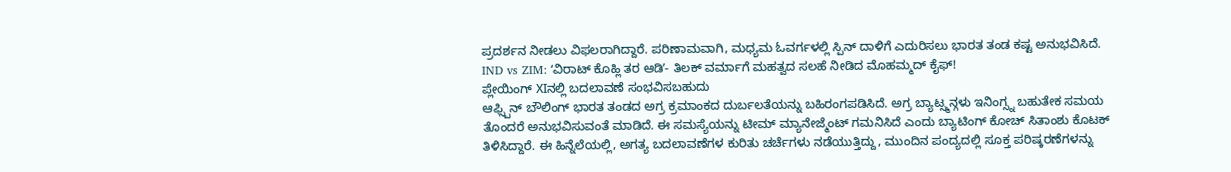ಪ್ರದರ್ಶನ ನೀಡಲು ವಿಫಲರಾಗಿದ್ದಾರೆ. ಪರಿಣಾಮವಾಗಿ, ಮಧ್ಯಮ ಓವರ್ಗಳಲ್ಲಿ ಸ್ಪಿನ್ ದಾಳಿಗೆ ಎದುರಿಸಲು ಭಾರತ ತಂಡ ಕಷ್ಟ ಅನುಭವಿಸಿದೆ.
IND vs ZIM: ʻವಿರಾಟ್ ಕೊಹ್ಲಿ ತರ ಆಡಿʼ- ತಿಲಕ್ ವರ್ಮಾಗೆ ಮಹತ್ವದ ಸಲಹೆ ನೀಡಿದ ಮೊಹಮ್ಮದ್ ಕೈಫ್!
ಪ್ಲೇಯಿಂಗ್ XIನಲ್ಲಿ ಬದಲಾವಣೆ ಸಂಭವಿಸಬಹುದು
ಆಫ್ಸ್ಪಿನ್ ಬೌಲಿಂಗ್ ಭಾರತ ತಂಡದ ಅಗ್ರ ಕ್ರಮಾಂಕದ ದುರ್ಬಲತೆಯನ್ನು ಬಹಿರಂಗಪಡಿಸಿದೆ. ಅಗ್ರ ಬ್ಯಾಟ್ಸ್ಮನ್ಗಳು ಇನಿಂಗ್ಸ್ನ ಬಹುತೇಕ ಸಮಯ ತೊಂದರೆ ಅನುಭವಿಸುವಂತೆ ಮಾಡಿದೆ. ಈ ಸಮಸ್ಯೆಯನ್ನು ಟೀಮ್ ಮ್ಯಾನೇಜ್ಮೆಂಟ್ ಗಮನಿಸಿದೆ ಎಂದು ಬ್ಯಾಟಿಂಗ್ ಕೋಚ್ ಸಿತಾಂಶು ಕೊಟಕ್ ತಿಳಿಸಿದ್ದಾರೆ. ಈ ಹಿನ್ನೆಲೆಯಲ್ಲಿ, ಅಗತ್ಯ ಬದಲಾವಣೆಗಳ ಕುರಿತು ಚರ್ಚೆಗಳು ನಡೆಯುತ್ತಿದ್ದು, ಮುಂದಿನ ಪಂದ್ಯದಲ್ಲಿ ಸೂಕ್ತ ಪರಿಷ್ಕರಣೆಗಳನ್ನು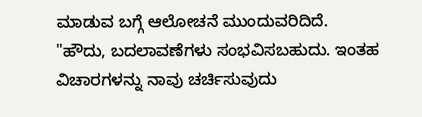ಮಾಡುವ ಬಗ್ಗೆ ಆಲೋಚನೆ ಮುಂದುವರಿದಿದೆ.
"ಹೌದು, ಬದಲಾವಣೆಗಳು ಸಂಭವಿಸಬಹುದು. ಇಂತಹ ವಿಚಾರಗಳನ್ನು ನಾವು ಚರ್ಚಿಸುವುದು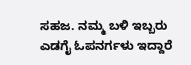ಸಹಜ. ನಮ್ಮ ಬಳಿ ಇಬ್ಬರು ಎಡಗೈ ಓಪನರ್ಗಳು ಇದ್ದಾರೆ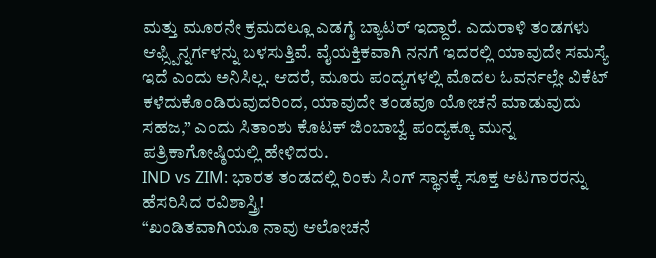ಮತ್ತು ಮೂರನೇ ಕ್ರಮದಲ್ಲೂ ಎಡಗೈ ಬ್ಯಾಟರ್ ಇದ್ದಾರೆ. ಎದುರಾಳಿ ತಂಡಗಳು ಆಫ್ಸ್ಪಿನ್ನರ್ಗಳನ್ನು ಬಳಸುತ್ತಿವೆ. ವೈಯಕ್ತಿಕವಾಗಿ ನನಗೆ ಇದರಲ್ಲಿ ಯಾವುದೇ ಸಮಸ್ಯೆ ಇದೆ ಎಂದು ಅನಿಸಿಲ್ಲ. ಆದರೆ, ಮೂರು ಪಂದ್ಯಗಳಲ್ಲಿ ಮೊದಲ ಓವರ್ನಲ್ಲೇ ವಿಕೆಟ್ ಕಳೆದುಕೊಂಡಿರುವುದರಿಂದ, ಯಾವುದೇ ತಂಡವೂ ಯೋಚನೆ ಮಾಡುವುದು ಸಹಜ,” ಎಂದು ಸಿತಾಂಶು ಕೊಟಕ್ ಜಿಂಬಾಬ್ವೆ ಪಂದ್ಯಕ್ಕೂ ಮುನ್ನ ಪತ್ರಿಕಾಗೋಷ್ಠಿಯಲ್ಲಿ ಹೇಳಿದರು.
IND vs ZIM: ಭಾರತ ತಂಡದಲ್ಲಿ ರಿಂಕು ಸಿಂಗ್ ಸ್ಥಾನಕ್ಕೆ ಸೂಕ್ತ ಆಟಗಾರರನ್ನು ಹೆಸರಿಸಿದ ರವಿಶಾಸ್ತ್ರಿ!
“ಖಂಡಿತವಾಗಿಯೂ ನಾವು ಆಲೋಚನೆ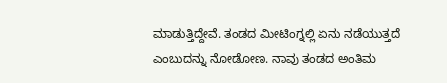ಮಾಡುತ್ತಿದ್ದೇವೆ. ತಂಡದ ಮೀಟಿಂಗ್ನಲ್ಲಿ ಏನು ನಡೆಯುತ್ತದೆ ಎಂಬುದನ್ನು ನೋಡೋಣ. ನಾವು ತಂಡದ ಅಂತಿಮ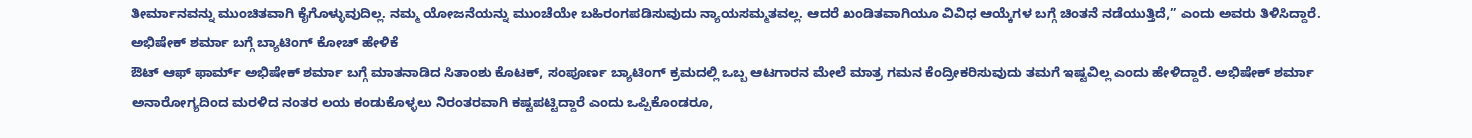ತೀರ್ಮಾನವನ್ನು ಮುಂಚಿತವಾಗಿ ಕೈಗೊಳ್ಳುವುದಿಲ್ಲ. ನಮ್ಮ ಯೋಜನೆಯನ್ನು ಮುಂಚೆಯೇ ಬಹಿರಂಗಪಡಿಸುವುದು ನ್ಯಾಯಸಮ್ಮತವಲ್ಲ. ಆದರೆ ಖಂಡಿತವಾಗಿಯೂ ವಿವಿಧ ಆಯ್ಕೆಗಳ ಬಗ್ಗೆ ಚಿಂತನೆ ನಡೆಯುತ್ತಿದೆ,” ಎಂದು ಅವರು ತಿಳಿಸಿದ್ದಾರೆ.
ಅಭಿಷೇಕ್ ಶರ್ಮಾ ಬಗ್ಗೆ ಬ್ಯಾಟಿಂಗ್ ಕೋಚ್ ಹೇಳಿಕೆ
ಔಟ್ ಆಫ್ ಫಾರ್ಮ್ ಅಭಿಷೇಕ್ ಶರ್ಮಾ ಬಗ್ಗೆ ಮಾತನಾಡಿದ ಸಿತಾಂಶು ಕೊಟಕ್, ಸಂಪೂರ್ಣ ಬ್ಯಾಟಿಂಗ್ ಕ್ರಮದಲ್ಲಿ ಒಬ್ಬ ಆಟಗಾರನ ಮೇಲೆ ಮಾತ್ರ ಗಮನ ಕೆಂದ್ರೀಕರಿಸುವುದು ತಮಗೆ ಇಷ್ಟವಿಲ್ಲ ಎಂದು ಹೇಳಿದ್ದಾರೆ. ಅಭಿಷೇಕ್ ಶರ್ಮಾ ಅನಾರೋಗ್ಯದಿಂದ ಮರಳಿದ ನಂತರ ಲಯ ಕಂಡುಕೊಳ್ಳಲು ನಿರಂತರವಾಗಿ ಕಷ್ಟಪಟ್ಟಿದ್ದಾರೆ ಎಂದು ಒಪ್ಪಿಕೊಂಡರೂ,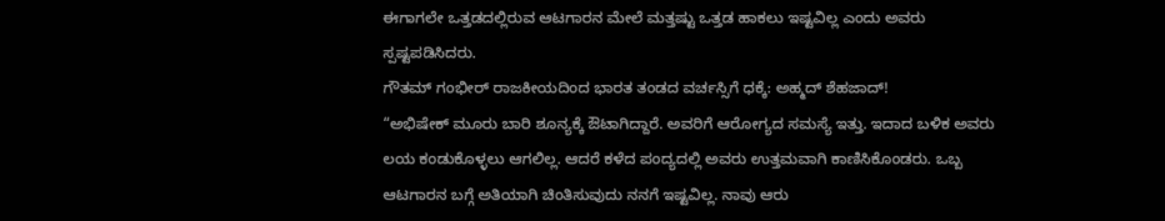ಈಗಾಗಲೇ ಒತ್ತಡದಲ್ಲಿರುವ ಆಟಗಾರನ ಮೇಲೆ ಮತ್ತಷ್ಟು ಒತ್ತಡ ಹಾಕಲು ಇಷ್ಟವಿಲ್ಲ ಎಂದು ಅವರು ಸ್ಪಷ್ಟಪಡಿಸಿದರು.
ಗೌತಮ್ ಗಂಭೀರ್ ರಾಜಕೀಯದಿಂದ ಭಾರತ ತಂಡದ ವರ್ಚಸ್ಸಿಗೆ ಧಕ್ಕೆ: ಅಹ್ಮದ್ ಶೆಹಜಾದ್!
“ಅಭಿಷೇಕ್ ಮೂರು ಬಾರಿ ಶೂನ್ಯಕ್ಕೆ ಔಟಾಗಿದ್ದಾರೆ. ಅವರಿಗೆ ಆರೋಗ್ಯದ ಸಮಸ್ಯೆ ಇತ್ತು. ಇದಾದ ಬಳಿಕ ಅವರು ಲಯ ಕಂಡುಕೊಳ್ಳಲು ಆಗಲಿಲ್ಲ. ಆದರೆ ಕಳೆದ ಪಂದ್ಯದಲ್ಲಿ ಅವರು ಉತ್ತಮವಾಗಿ ಕಾಣಿಸಿಕೊಂಡರು. ಒಬ್ಬ ಆಟಗಾರನ ಬಗ್ಗೆ ಅತಿಯಾಗಿ ಚಿಂತಿಸುವುದು ನನಗೆ ಇಷ್ಟವಿಲ್ಲ. ನಾವು ಆರು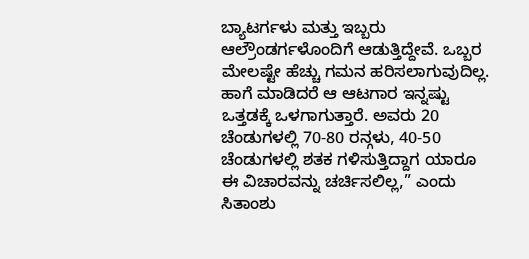ಬ್ಯಾಟರ್ಗಳು ಮತ್ತು ಇಬ್ಬರು ಆಲ್ರೌಂಡರ್ಗಳೊಂದಿಗೆ ಆಡುತ್ತಿದ್ದೇವೆ. ಒಬ್ಬರ ಮೇಲಷ್ಟೇ ಹೆಚ್ಚು ಗಮನ ಹರಿಸಲಾಗುವುದಿಲ್ಲ. ಹಾಗೆ ಮಾಡಿದರೆ ಆ ಆಟಗಾರ ಇನ್ನಷ್ಟು ಒತ್ತಡಕ್ಕೆ ಒಳಗಾಗುತ್ತಾರೆ. ಅವರು 20 ಚೆಂಡುಗಳಲ್ಲಿ 70-80 ರನ್ಗಳು, 40-50 ಚೆಂಡುಗಳಲ್ಲಿ ಶತಕ ಗಳಿಸುತ್ತಿದ್ದಾಗ ಯಾರೂ ಈ ವಿಚಾರವನ್ನು ಚರ್ಚಿಸಲಿಲ್ಲ,” ಎಂದು ಸಿತಾಂಶು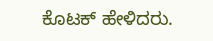ಕೊಟಕ್ ಹೇಳಿದರು.